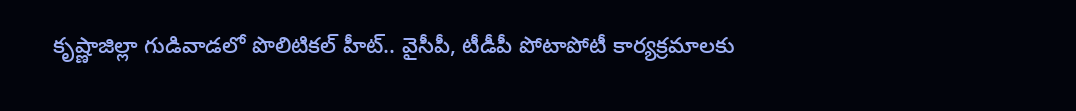కృష్ణాజిల్లా గుడివాడలో పొలిటికల్‌ హీట్‌.. వైసీపీ, టీడీపీ పోటాపోటీ కార్యక్రమాలకు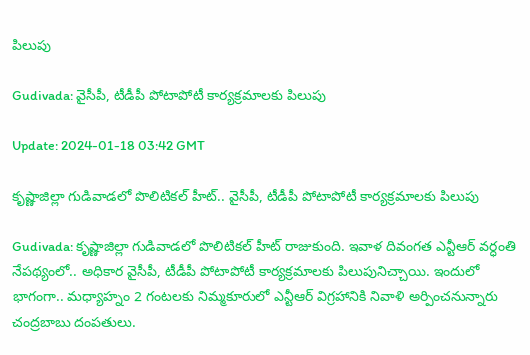పిలుపు

Gudivada: వైసీపీ, టీడీపీ పోటాపోటీ కార్యక్రమాలకు పిలుపు

Update: 2024-01-18 03:42 GMT

కృష్ణాజిల్లా గుడివాడలో పొలిటికల్‌ హీట్‌.. వైసీపీ, టీడీపీ పోటాపోటీ కార్యక్రమాలకు పిలుపు

Gudivada: కృష్ణాజిల్లా గుడివాడలో పొలిటికల్‌ హీట్‌ రాజుకుంది. ఇవాళ దివంగత ఎన్టీఆర్‌ వర్ధంతి నేపథ్యంలో.. అధికార వైసీపీ, టీడీపీ పోటాపోటీ కార్యక్రమాలకు పిలుపునిచ్చాయి. ఇందులో భాగంగా.. మధ్యాహ్నం 2 గంటలకు నిమ్మకూరులో ఎన్టీఆర్‌ విగ్రహానికి నివాళి అర్పించనున్నారు చంద్రబాబు దంపతులు.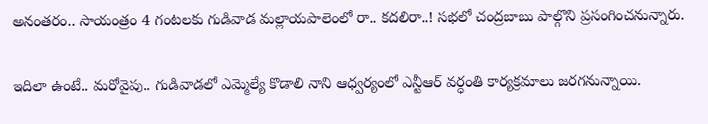అనంతరం.. సాయంత్రం 4 గంటలకు గుడివాడ మల్లాయపాలెంలో రా.. కదలిరా..! సభలో చంద్రబాబు పాల్గొని ప్రసంగించనున్నారు.

ఇదిలా ఉంటే.. మరోవైపు.. గుడివాడలో ఎమ్మెల్యే కొడాలి నాని ఆధ్వర్యంలో ఎన్టీఆర్‌ వర్ధంతి కార్యక్రమాలు జరగనున్నాయి.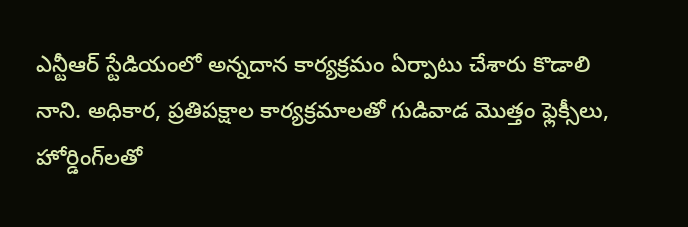ఎన్టీఆర్‌ స్టేడియంలో అన్నదాన కార్యక్రమం ఏర్పాటు చేశారు కొడాలి నాని. అధికార, ప్రతిపక్షాల కార్యక్రమాలతో గుడివాడ మొత్తం ఫ్లెక్సీలు, హోర్డింగ్‌లతో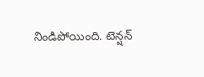నిండిపోయింది. టెన్షన్‌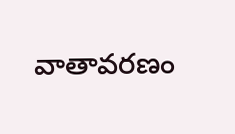వాతావరణం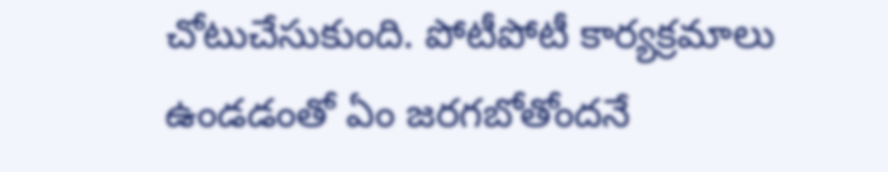చోటుచేసుకుంది. పోటీపోటీ కార్యక్రమాలు ఉండడంతో ఏం జరగబోతోందనే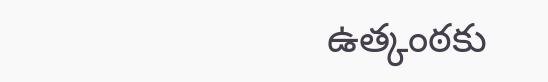ఉత్కంఠకు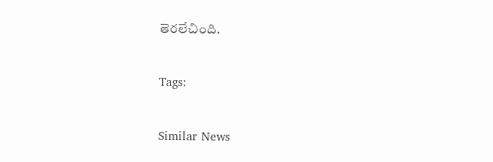తెరలేచింది.

Tags:

Similar News